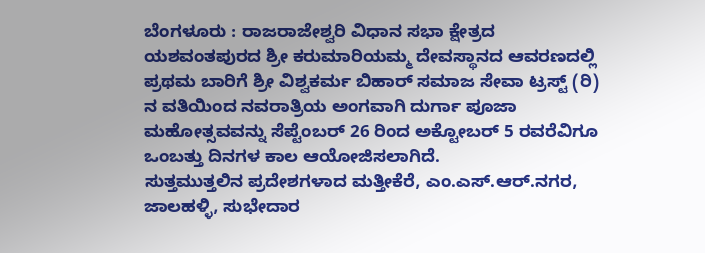ಬೆಂಗಳೂರು : ರಾಜರಾಜೇಶ್ವರಿ ವಿಧಾನ ಸಭಾ ಕ್ಷೇತ್ರದ ಯಶವಂತಪುರದ ಶ್ರೀ ಕರುಮಾರಿಯಮ್ಮ ದೇವಸ್ಥಾನದ ಆವರಣದಲ್ಲಿ ಪ್ರಥಮ ಬಾರಿಗೆ ಶ್ರೀ ವಿಶ್ವಕರ್ಮ ಬಿಹಾರ್ ಸಮಾಜ ಸೇವಾ ಟ್ರಸ್ಟ್ (ರಿ) ನ ವತಿಯಿಂದ ನವರಾತ್ರಿಯ ಅಂಗವಾಗಿ ದುರ್ಗಾ ಪೂಜಾ ಮಹೋತ್ಸವವನ್ನು ಸೆಪ್ಟೆಂಬರ್ 26 ರಿಂದ ಅಕ್ಟೋಬರ್ 5 ರವರೆವಿಗೂ ಒಂಬತ್ತು ದಿನಗಳ ಕಾಲ ಆಯೋಜಿಸಲಾಗಿದೆ.
ಸುತ್ತಮುತ್ತಲಿನ ಪ್ರದೇಶಗಳಾದ ಮತ್ತೀಕೆರೆ, ಎಂ.ಎಸ್.ಆರ್.ನಗರ, ಜಾಲಹಳ್ಳಿ, ಸುಭೇದಾರ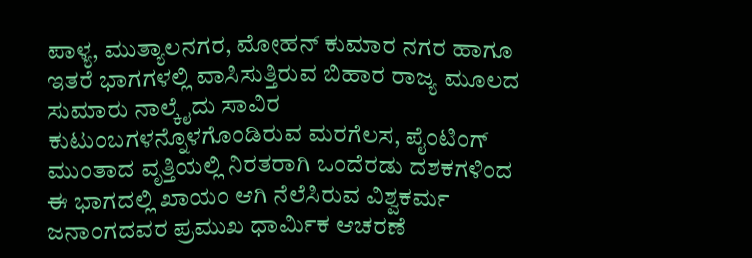ಪಾಳ್ಯ, ಮುತ್ಯಾಲನಗರ, ಮೋಹನ್ ಕುಮಾರ ನಗರ ಹಾಗೂ ಇತರೆ ಭಾಗಗಳಲ್ಲಿ ವಾಸಿಸುತ್ತಿರುವ ಬಿಹಾರ ರಾಜ್ಯ ಮೂಲದ ಸುಮಾರು ನಾಲ್ಕೈದು ಸಾವಿರ ಕುಟುಂಬಗಳನ್ನೊಳಗೊಂಡಿರುವ ಮರಗೆಲಸ, ಪೈಂಟಿಂಗ್ ಮುಂತಾದ ವೃತ್ತಿಯಲ್ಲಿ ನಿರತರಾಗಿ ಒಂದೆರಡು ದಶಕಗಳಿಂದ ಈ ಭಾಗದಲ್ಲಿ ಖಾಯಂ ಆಗಿ ನೆಲೆಸಿರುವ ವಿಶ್ವಕರ್ಮ ಜನಾಂಗದವರ ಪ್ರಮುಖ ಧಾರ್ಮಿಕ ಆಚರಣೆ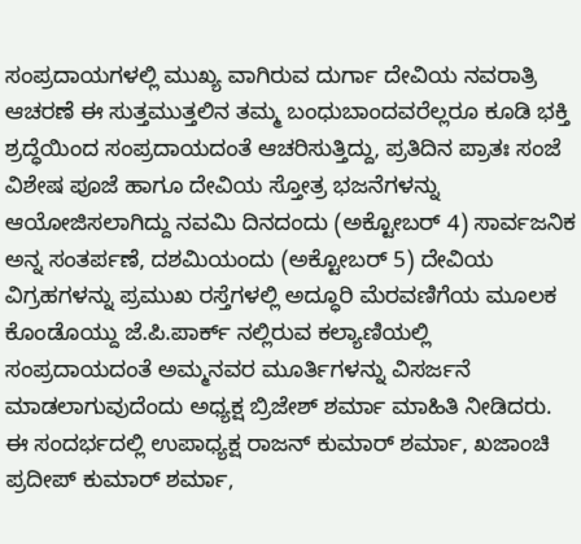ಸಂಪ್ರದಾಯಗಳಲ್ಲಿ ಮುಖ್ಯ ವಾಗಿರುವ ದುರ್ಗಾ ದೇವಿಯ ನವರಾತ್ರಿ ಆಚರಣೆ ಈ ಸುತ್ತಮುತ್ತಲಿನ ತಮ್ಮ ಬಂಧುಬಾಂದವರೆಲ್ಲರೂ ಕೂಡಿ ಭಕ್ತಿ ಶ್ರದ್ಧೆಯಿಂದ ಸಂಪ್ರದಾಯದಂತೆ ಆಚರಿಸುತ್ತಿದ್ದು, ಪ್ರತಿದಿನ ಪ್ರಾತಃ ಸಂಜೆ ವಿಶೇಷ ಪೂಜೆ ಹಾಗೂ ದೇವಿಯ ಸ್ತೋತ್ರ ಭಜನೆಗಳನ್ನು ಆಯೋಜಿಸಲಾಗಿದ್ದು ನವಮಿ ದಿನದಂದು (ಅಕ್ಟೋಬರ್ 4) ಸಾರ್ವಜನಿಕ ಅನ್ನ ಸಂತರ್ಪಣೆ, ದಶಮಿಯಂದು (ಅಕ್ಟೋಬರ್ 5) ದೇವಿಯ ವಿಗ್ರಹಗಳನ್ನು ಪ್ರಮುಖ ರಸ್ತೆಗಳಲ್ಲಿ ಅದ್ಧೂರಿ ಮೆರವಣಿಗೆಯ ಮೂಲಕ ಕೊಂಡೊಯ್ದು ಜೆ.ಪಿ.ಪಾರ್ಕ್ ನಲ್ಲಿರುವ ಕಲ್ಯಾಣಿಯಲ್ಲಿ ಸಂಪ್ರದಾಯದಂತೆ ಅಮ್ಮನವರ ಮೂರ್ತಿಗಳನ್ನು ವಿಸರ್ಜನೆ ಮಾಡಲಾಗುವುದೆಂದು ಅಧ್ಯಕ್ಷ ಬ್ರಿಜೇಶ್ ಶರ್ಮಾ ಮಾಹಿತಿ ನೀಡಿದರು. ಈ ಸಂದರ್ಭದಲ್ಲಿ ಉಪಾಧ್ಯಕ್ಷ ರಾಜನ್ ಕುಮಾರ್ ಶರ್ಮಾ, ಖಜಾಂಚಿ ಪ್ರದೀಪ್ ಕುಮಾರ್ ಶರ್ಮಾ,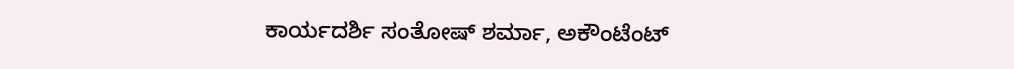ಕಾರ್ಯದರ್ಶಿ ಸಂತೋಷ್ ಶರ್ಮಾ, ಅಕೌಂಟೆಂಟ್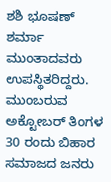ಶಶಿ ಭೂಷಣ್ ಶರ್ಮಾ ಮುಂತಾದವರು ಉಪಸ್ಥಿತರಿದ್ದರು. ಮುಂಬರುವ ಅಕ್ಟೋಬರ್ ತಿಂಗಳ 30 ರಂದು ಬಿಹಾರ ಸಮಾಜದ ಜನರು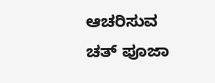ಆಚರಿಸುವ ಚತ್ ಪೂಜಾ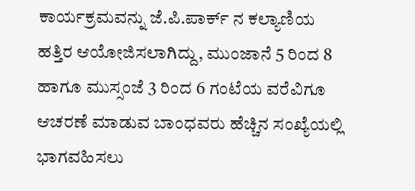ಕಾರ್ಯಕ್ರಮವನ್ನು ಜೆ.ಪಿ.ಪಾರ್ಕ್ ನ ಕಲ್ಯಾಣಿಯ ಹತ್ತಿರ ಆಯೋಜಿಸಲಾಗಿದ್ದು, ಮುಂಜಾನೆ 5 ರಿಂದ 8 ಹಾಗೂ ಮುಸ್ಸಂಜೆ 3 ರಿಂದ 6 ಗಂಟೆಯ ವರೆವಿಗೂ ಆಚರಣೆ ಮಾಡುವ ಬಾಂಧವರು ಹೆಚ್ಚಿನ ಸಂಖ್ಯೆಯಲ್ಲಿ ಭಾಗವಹಿಸಲು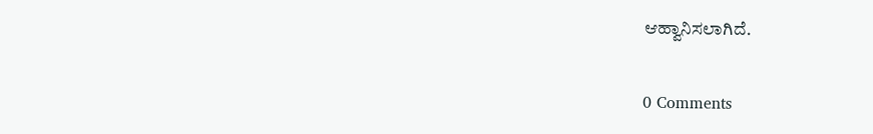ಆಹ್ವಾನಿಸಲಾಗಿದೆ.

0 Comments